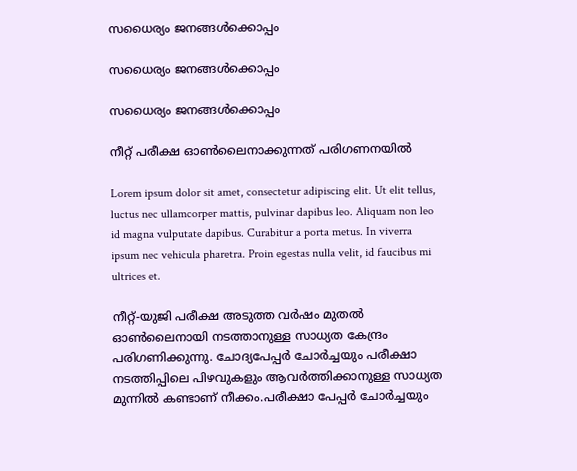സധൈര്യം ജനങ്ങൾക്കൊപ്പം

സധൈര്യം ജനങ്ങൾക്കൊപ്പം

സധൈര്യം ജനങ്ങൾക്കൊപ്പം

നീറ്റ് പരീക്ഷ ഓൺലൈനാക്കുന്നത് പരിഗണനയിൽ

Lorem ipsum dolor sit amet, consectetur adipiscing elit. Ut elit tellus, luctus nec ullamcorper mattis, pulvinar dapibus leo. Aliquam non leo id magna vulputate dapibus. Curabitur a porta metus. In viverra ipsum nec vehicula pharetra. Proin egestas nulla velit, id faucibus mi ultrices et.

നീറ്റ്-യുജി പരീക്ഷ അടുത്ത വർഷം മുതൽ ഓൺലൈനായി നടത്താനുള്ള സാധ്യത കേന്ദ്രം പരിഗണിക്കുന്നു. ചോദ്യപേപ്പർ ചോർച്ചയും പരീക്ഷാ നടത്തിപ്പിലെ പിഴവുകളും ആവർത്തിക്കാനുള്ള സാധ്യത മുന്നിൽ കണ്ടാണ് നീക്കം.പരീക്ഷാ പേപ്പർ ചോർച്ചയും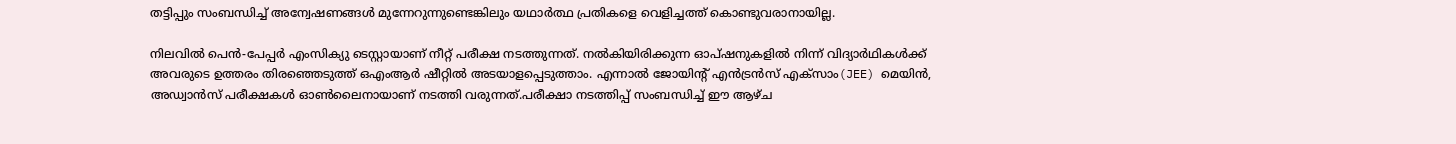തട്ടിപ്പും സംബന്ധിച്ച് അന്വേഷണങ്ങൾ മുന്നേറുന്നുണ്ടെങ്കിലും യഥാർത്ഥ പ്രതികളെ വെളിച്ചത്ത് കൊണ്ടുവരാനായില്ല.

നിലവിൽ പെൻ-പേപ്പർ എംസിക്യു ടെസ്റ്റായാണ് നീറ്റ് പരീക്ഷ നടത്തുന്നത്. നൽകിയിരിക്കുന്ന ഓപ്ഷനുകളിൽ നിന്ന് വിദ്യാർഥികൾക്ക് അവരുടെ ഉത്തരം തിരഞ്ഞെടുത്ത് ഒഎംആർ ഷീറ്റിൽ അടയാളപ്പെടുത്താം. എന്നാൽ ജോയിന്റ് എൻട്രൻസ് എക്സാം(JEE) മെയിൻ, അഡ്വാൻസ് പരീക്ഷകൾ ഓൺലൈനായാണ് നടത്തി വരുന്നത്.പരീക്ഷാ നടത്തിപ്പ് സംബന്ധിച്ച് ഈ ആഴ്ച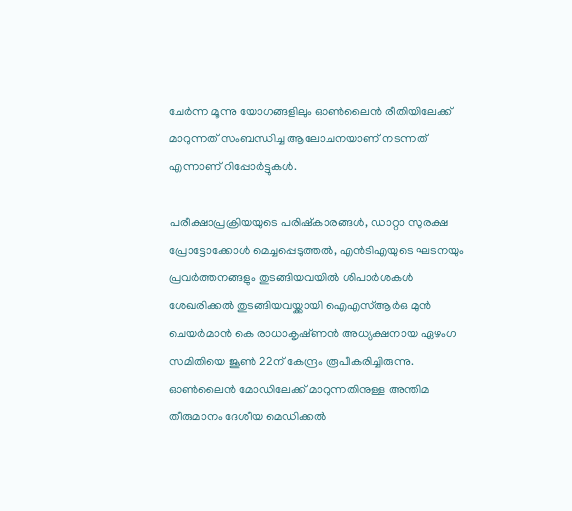ചേർന്ന മൂന്നു യോഗങ്ങളിലും ഓൺലൈൻ രീതിയിലേക്ക് മാറുന്നത് സംബന്ധിച്ച ആലോചനയാണ് നടന്നത് എന്നാണ് റിപ്പോർട്ടുകൾ.

പരീക്ഷാപ്രക്രിയയുടെ പരിഷ്കാരങ്ങൾ, ഡാറ്റാ സുരക്ഷ പ്രോട്ടോക്കോൾ മെച്ചപ്പെടുത്തൽ, എൻടിഎയുടെ ഘടനയും പ്രവർത്തനങ്ങളും തുടങ്ങിയവയിൽ ശിപാർശകൾ ശേഖരിക്കൽ തുടങ്ങിയവയ്ക്കായി ഐഎസ്ആർഒ മുൻ ചെയർമാൻ കെ രാധാകൃഷ്‌ണൻ അധ്യക്ഷനായ ഏഴംഗ സമിതിയെ ജൂൺ 22ന് കേന്ദ്രം രൂപീകരിച്ചിരുന്നു. ഓൺലൈൻ മോഡിലേക്ക് മാറുന്നതിനുള്ള അന്തിമ തീരുമാനം ദേശീയ മെഡിക്കൽ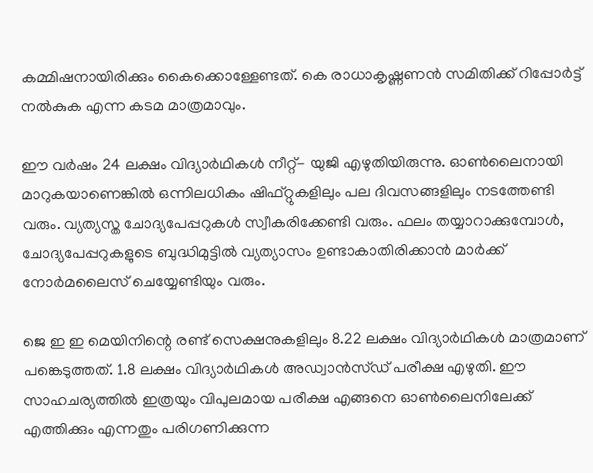കമ്മിഷനായിരിക്കും കൈക്കൊള്ളേണ്ടത്. കെ രാധാകൃഷ്ണ‌ണൻ സമിതിക്ക് റിപ്പോർട്ട് നൽകുക എന്ന കടമ മാത്രമാവും.

ഈ വർഷം 24 ലക്ഷം വിദ്യാർഥികൾ നീറ്റ്- യുജി എഴുതിയിരുന്നു. ഓൺലൈനായി മാറുകയാണെങ്കിൽ ഒന്നിലധികം ഷിഫ്റ്റുകളിലും പല ദിവസങ്ങളിലും നടത്തേണ്ടി വരും. വ്യത്യസ്ത‌ ചോദ്യപേപ്പറുകൾ സ്വീകരിക്കേണ്ടി വരും. ഫലം തയ്യാറാക്കുമ്പോൾ, ചോദ്യപേപ്പറുകളുടെ ബുദ്ധിമുട്ടിൽ വ്യത്യാസം ഉണ്ടാകാതിരിക്കാൻ മാർക്ക് നോർമലൈസ് ചെയ്യേണ്ടിയും വരും.

ജെ ഇ ഇ മെയിനിന്റെ രണ്ട് സെക്ഷനുകളിലും 8.22 ലക്ഷം വിദ്യാർഥികൾ മാത്രമാണ് പങ്കെടുത്തത്. 1.8 ലക്ഷം വിദ്യാർഥികൾ അഡ്വാൻസ്‌ഡ് പരീക്ഷ എഴുതി. ഈ സാഹചര്യത്തിൽ ഇത്രയും വിപുലമായ പരീക്ഷ എങ്ങനെ ഓൺലൈനിലേക്ക് എത്തിക്കും എന്നതും പരിഗണിക്കുന്ന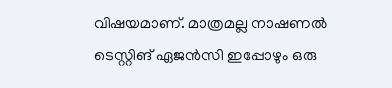വിഷയമാണ്. മാത്രമല്ല നാഷണൽ ടെസ്റ്റിങ് ഏജൻസി ഇപ്പോഴും ഒരു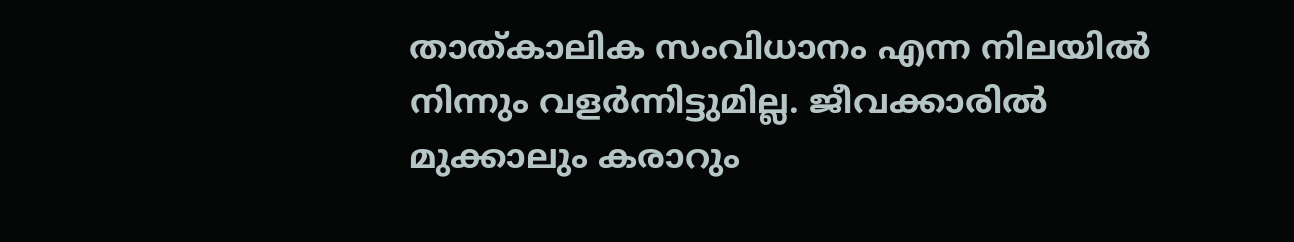താത്കാലിക സംവിധാനം എന്ന നിലയിൽ നിന്നും വളർന്നിട്ടുമില്ല. ജീവക്കാരിൽ മുക്കാലും കരാറും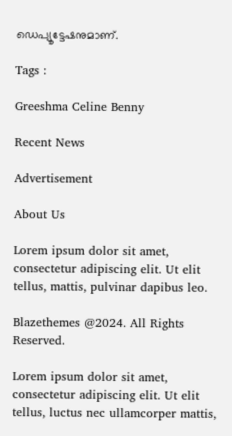ഡെപ്യൂട്ടേഷനുമാണ്.

Tags :

Greeshma Celine Benny

Recent News

Advertisement

About Us

Lorem ipsum dolor sit amet, consectetur adipiscing elit. Ut elit tellus, mattis, pulvinar dapibus leo.

Blazethemes @2024. All Rights Reserved.

Lorem ipsum dolor sit amet, consectetur adipiscing elit. Ut elit tellus, luctus nec ullamcorper mattis,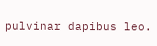pulvinar dapibus leo.